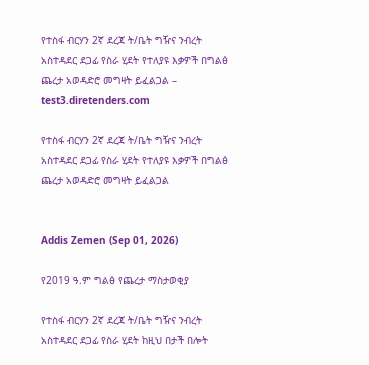የተስፋ ብርሃን 2ኛ ደረጃ ት/ቤት ግዥና ንብረት አስተዳደር ደጋፊ የስራ ሂደት የተለያዩ እቃዎች በግልፅ ጨረታ አወዳድሮ መግዛት ይፈልጋል – test3.diretenders.com

የተስፋ ብርሃን 2ኛ ደረጃ ት/ቤት ግዥና ንብረት አስተዳደር ደጋፊ የስራ ሂደት የተለያዩ እቃዎች በግልፅ ጨረታ አወዳድሮ መግዛት ይፈልጋል


Addis Zemen (Sep 01, 2026)

የ2019 ዓ.ም ግልፅ የጨረታ ማስታወቂያ

የተስፋ ብርሃን 2ኛ ደረጃ ት/ቤት ግዥና ንብረት አስተዳደር ደጋፊ የስራ ሂደት ከዚህ በታች በሎት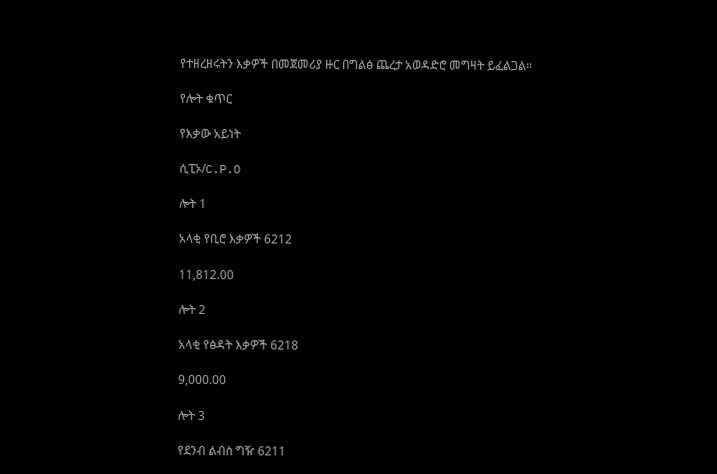የተዘረዘሩትን እቃዎች በመጀመሪያ ዙር በግልፅ ጨረታ አወዳድሮ መግዛት ይፈልጋል።

የሎት ቁጥር

የእቃው አይነት

ሲፒኦ/C.P.O

ሎት 1

አላቂ የቢሮ እቃዎች 6212

11,812.00

ሎት 2

አላቂ የፅዳት እቃዎች 6218

9,000.00

ሎት 3

የደንብ ልብስ ግዥ 6211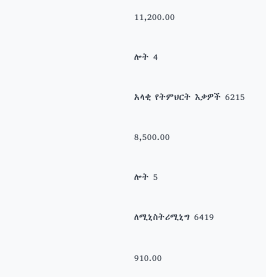11,200.00

ሎት 4

አላቂ የትምህርት እቃዎች 6215

8,500.00

ሎት 5

ለሚኒስትሪሚኒግ 6419

910.00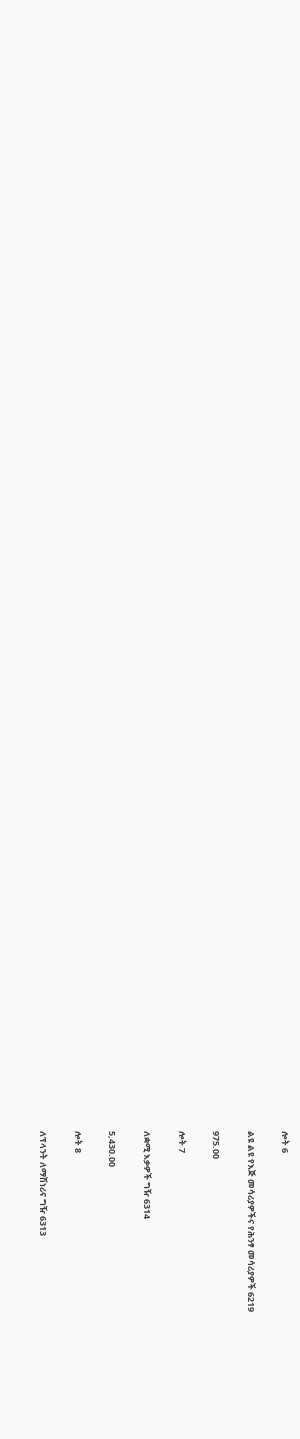ሎት 6

ልዩ ልዩ የእጅ መሳሪያዎችና የሕንፃ መሳሪያዎች 6219

975.00

ሎት 7

ለቋሚ እቃዎች ግዥ 6314

5,430.00

ሎት 8

ለፕላንት ለማሽነሪና ግዥ 6313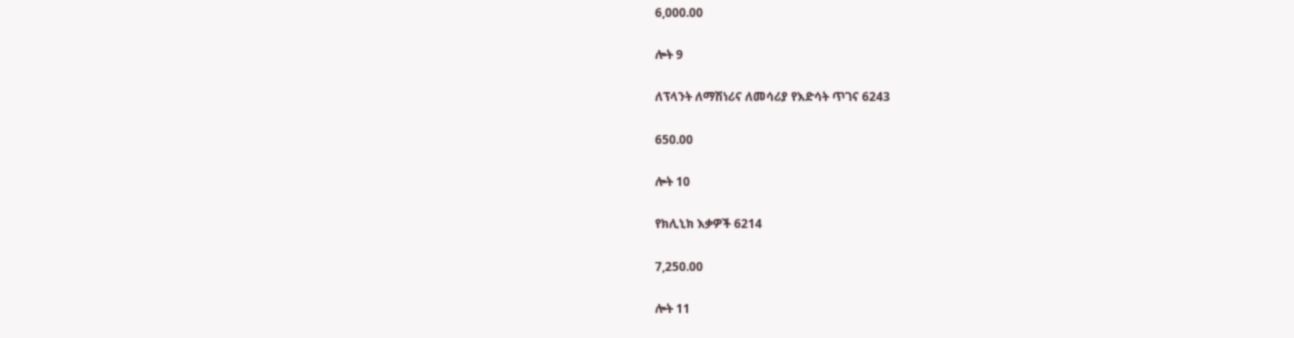6,000.00

ሎት 9

ለፕላንት ለማሽነሪና ለመሳሪያ የእድሳት ጥገና 6243

650.00

ሎት 10

የክሊኒክ እቃዎች 6214

7,250.00

ሎት 11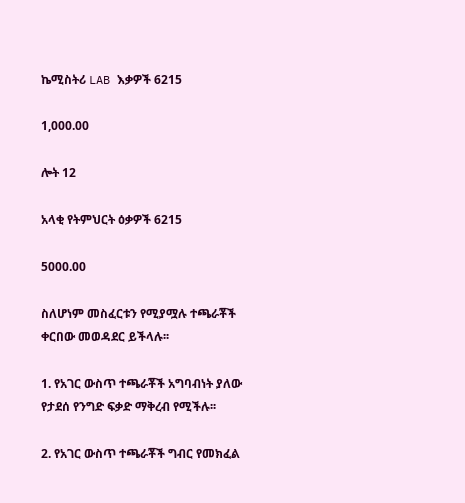ኬሚስትሪ LAB እቃዎች 6215

1,000.00

ሎት 12

አላቂ የትምህርት ዕቃዎች 6215

5000.00

ስለሆነም መስፈርቱን የሚያሟሉ ተጫራቾች ቀርበው መወዳደር ይችላሉ፡፡

1. የአገር ውስጥ ተጫራቾች አግባብነት ያለው የታደሰ የንግድ ፍቃድ ማቅረብ የሚችሉ፡፡

2. የአገር ውስጥ ተጫራቾች ግብር የመክፈል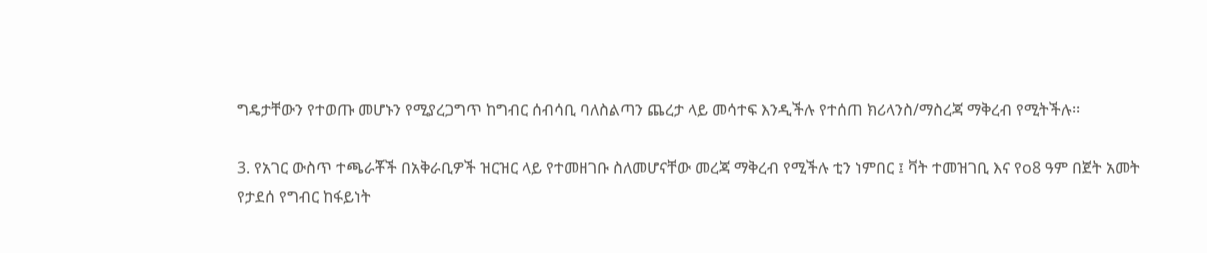ግዴታቸውን የተወጡ መሆኑን የሚያረጋግጥ ከግብር ሰብሳቢ ባለስልጣን ጨረታ ላይ መሳተፍ እንዲችሉ የተሰጠ ክሪላንስ/ማስረጃ ማቅረብ የሚትችሉ፡፡

3. የአገር ውስጥ ተጫራቾች በአቅራቢዎች ዝርዝር ላይ የተመዘገቡ ስለመሆናቸው መረጃ ማቅረብ የሚችሉ ቲን ነምበር ፤ ቫት ተመዝገቢ እና የo8 ዓም በጀት አመት የታደሰ የግብር ከፋይነት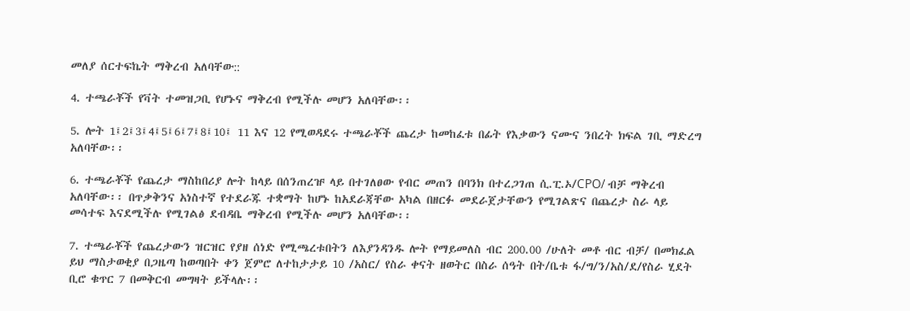መለያ ሰርተፍኬት ማቅረብ አለባቸው::

4. ተጫራቾች የቫት ተመዝጋቢ የሆኑና ማቅረብ የሚችሉ መሆን አለባቸው፡፡

5. ሎት 1፤2፤3፤4፤5፤6፤7፤8፤10፤ 11 እና 12 የሚወዳደሩ ተጫራቾች ጨረታ ከመከፈቱ በፊት የእቃውን ናሙና ንበረት ክፍል ገቢ ማድረግ አለባቸው፡፡

6. ተጫራቾች የጨረታ ማስከበሪያ ሎት ከላይ በሰንጠረዡ ላይ በተገለፀው የብር መጠን በባንክ በተረጋገጠ ሲ.ፒ.ኦ/CPO/ ብቻ ማቅረብ አለባቸው፡፡ በጥቃቅንና አነስተኛ የተደራጁ ተቋማት ከሆኑ ከአደራጃቸው አካል በዘርፉ መደራጀታቸውን የሚገልጽና በጨረታ ስራ ላይ መሳተፍ እናደሚችሉ የሚገልፅ ደብዳቤ ማቅረብ የሚችሉ መሆን አለባቸው፡፡

7. ተጫራቾች የጨረታውን ዝርዝር የያዘ ሰነድ የሚጫረቱበትን ለእያንዳንዱ ሎት የማይመለስ ብር 200.00 /ሁለት መቶ ብር ብቻ/ በመክፈል ይህ ማስታወቂያ በጋዜጣ ከወጣበት ቀን ጀምሮ ለተከታታይ 10 /አስር/ የስራ ቀናት ዘወትር በስራ ሰዓት በት/ቤቱ ፋ/ግ/ን/አስ/ደ/የስራ ሂደት ቢሮ ቁጥር 7 በመቅርብ መግዛት ይችላሉ፡፡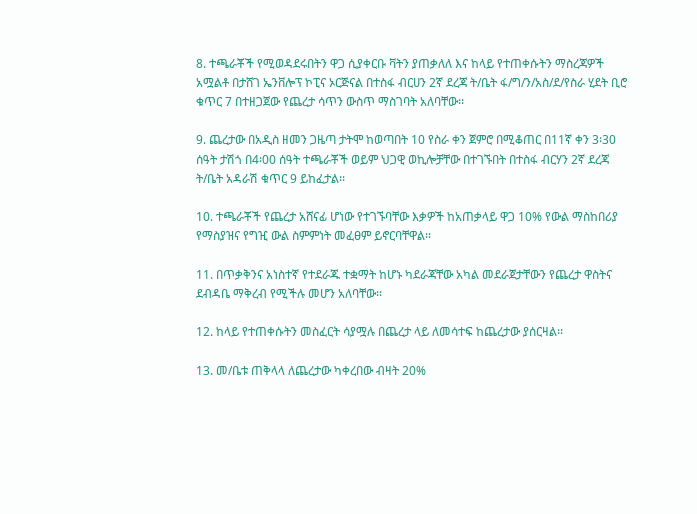8. ተጫራቾች የሚወዳደሩበትን ዋጋ ሲያቀርቡ ቫትን ያጠቃለለ እና ከላይ የተጠቀሱትን ማስረጃዎች አሟልቶ በታሸገ ኤንቨሎፕ ኮፒና ኦርጅናል በተስፋ ብርሀን 2ኛ ደረጃ ት/ቤት ፋ/ግ/ን/አስ/ደ/የስራ ሂደት ቢሮ ቁጥር 7 በተዘጋጀው የጨረታ ሳጥን ውስጥ ማስገባት አለባቸው፡፡

9. ጨረታው በአዲስ ዘመን ጋዜጣ ታትሞ ከወጣበት 10 የስራ ቀን ጀምሮ በሚቆጠር በ11ኛ ቀን 3፡30 ሰዓት ታሽጎ በ4፡00 ሰዓት ተጫራቾች ወይም ህጋዊ ወኪሎቻቸው በተገኙበት በተስፋ ብርሃን 2ኛ ደረጃ ት/ቤት አዳራሽ ቁጥር 9 ይከፈታል፡፡

10. ተጫራቾች የጨረታ አሸናፊ ሆነው የተገኙባቸው እቃዎች ከአጠቃላይ ዋጋ 10% የውል ማስከበሪያ የማስያዝና የግዢ ውል ስምምነት መፈፀም ይኖርባቸዋል፡፡

11. በጥቃቅንና አነስተኛ የተደራጁ ተቋማት ከሆኑ ካደራጃቸው አካል መደራጀታቸውን የጨረታ ዋስትና ደብዳቤ ማቅረብ የሚችሉ መሆን አለባቸው፡፡

12. ከላይ የተጠቀሱትን መስፈርት ሳያሟሉ በጨረታ ላይ ለመሳተፍ ከጨረታው ያሰርዛል፡፡

13. መ/ቤቱ ጠቅላላ ለጨረታው ካቀረበው ብዛት 20%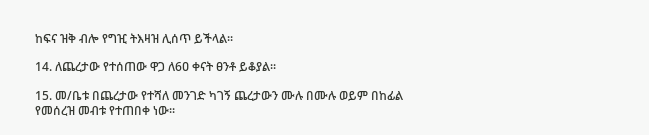ከፍና ዝቅ ብሎ የግዢ ትእዛዝ ሊሰጥ ይችላል፡፡

14. ለጨረታው የተሰጠው ዋጋ ለ6ዐ ቀናት ፀንቶ ይቆያል፡፡

15. መ/ቤቱ በጨረታው የተሻለ መንገድ ካገኝ ጨረታውን ሙሉ በሙሉ ወይም በከፊል የመሰረዝ መብቱ የተጠበቀ ነው፡፡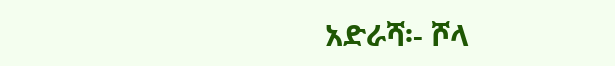አድራሻ፡- ሾላ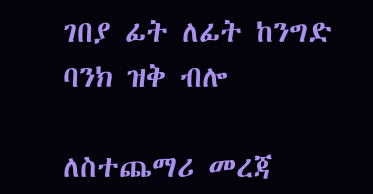ገበያ ፊት ለፊት ከንግድ ባንክ ዝቅ ብሎ

ለስተጨማሪ መረጃ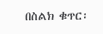በስልክ ቁጥር፡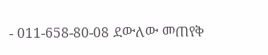- 011-658-80-08 ደውለው መጠየቅ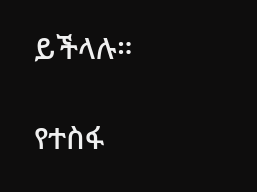ይችላሉ።

የተስፋ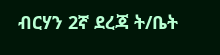ብርሃን 2ኛ ደረጃ ት/ቤት